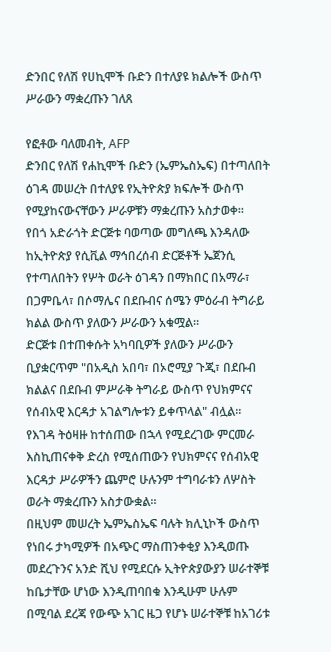ድንበር የለሽ የሀኪሞች ቡድን በተለያዩ ክልሎች ውስጥ ሥራውን ማቋረጡን ገለጸ

የፎቶው ባለመብት, AFP
ድንበር የለሽ የሐኪሞች ቡድን (ኤምኤስኤፍ) በተጣለበት ዕገዳ መሠረት በተለያዩ የኢትዮጵያ ክፍሎች ውስጥ የሚያከናውናቸውን ሥራዎቹን ማቋረጡን አስታወቀ።
የበጎ አድራጎት ድርጅቱ ባወጣው መግለጫ እንዳለው ከኢትዮጵያ የሲቪል ማኅበረሰብ ድርጅቶች ኤጀንሲ የተጣለበትን የሦት ወራት ዕገዳን በማክበር በአማራ፣ በጋምቤላ፣ በሶማሌና በደቡብና ሰሜን ምዕራብ ትግራይ ክልል ውስጥ ያለውን ሥራውን አቁሟል።
ድርጅቱ በተጠቀሱት አካባቢዎች ያለውን ሥራውን ቢያቋርጥም "በአዲስ አበባ፣ በኦሮሚያ ጉጂ፣ በደቡብ ክልልና በደቡብ ምሥራቅ ትግራይ ውስጥ የህክምናና የሰብአዊ እርዳታ አገልግሎቱን ይቀጥላል" ብሏል።
የእገዳ ትዕዛዙ ከተሰጠው በኋላ የሚደረገው ምርመራ እስኪጠናቀቅ ድረስ የሚሰጠውን የህክምናና የሰብአዊ እርዳታ ሥራዎችን ጨምሮ ሁሉንም ተግባራቱን ለሦስት ወራት ማቋረጡን አስታውቋል።
በዚህም መሠረት ኤምኤስኤፍ ባሉት ክሊኒኮች ውስጥ የነበሩ ታካሚዎች በአጭር ማስጠንቀቂያ እንዲወጡ መደረጉንና አንድ ሺህ የሚደርሱ ኢትዮጵያውያን ሠራተኞቹ ከቤታቸው ሆነው እንዲጠባበቁ እንዲሁም ሁሉም በሚባል ደረጃ የውጭ አገር ዜጋ የሆኑ ሠራተኞቹ ከአገሪቱ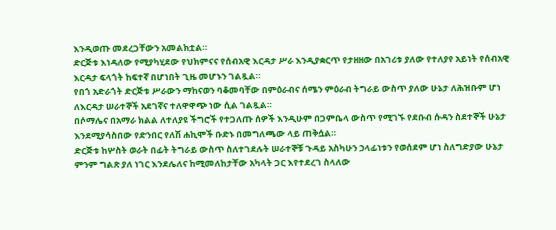እንዲወጡ መደረጋቸውን አመልክቷል።
ድርጅቱ እነዳለው የሚያካሂደው የህክምናና የሰብአዊ እርዳታ ሥራ እንዲያቋርጥ የታዘዘው በአገሪቱ ያለው የተለያየ አይነት የሰብአዊ እርዳታ ፍላጎት ከፍተኛ በሆነበት ጊዜ መሆኑን ገልጿል።
የበጎ አድራጎት ድርጅቱ ሥራውን ማከናወን ባቆመባቸው በምዕራብና ሰሜን ምዕራብ ትግራይ ውስጥ ያለው ሁኔታ ለሕዝቡም ሆነ ለእርዳታ ሠራተኞች አደገኛና ተለዋዋጭ ነው ሲል ገልጿል።
በሶማሌና በአማራ ክልል ለተለያዩ ችግሮች የተጋለጡ ሰዎች እንዲሁም በጋምቤላ ውስጥ የሚገኙ የደቡብ ሱዳን ስደተኞች ሁኔታ እንደሚያሳስበው የድንበር የለሽ ሐኪሞች ቡድኑ በመግለጫው ላይ ጠቅሷል።
ድርጅቱ ከሦስት ወራት በፊት ትግራይ ውስጥ ስለተገደሉት ሠራተኞቹ ጉዳይ አስካሁን ኃላፊነቱን የወሰደም ሆነ ስለግድያው ሁኔታ ምንም ግልጽ ያለ ነገር እንደሌለና ከሚመለከታቸው አካላት ጋር እየተደረገ ስላለው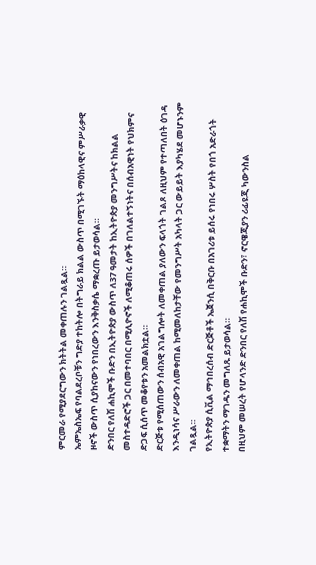ምርመራ የሚያደርግውን ክትትል መቀጠሉን ገልጿል።
ኤምኤስኤፍ የባልደረቦቹን ግድያ ተከትሎ በትግራይ ክልል ውስጥ በሚገኙት ማዕከላዊና ምሥራቃዊ ዞኖች ውስጥ ሲያከናውን የነበረውን እንቅስቃሴ ማቋረጡ ይታወሳል።
ድንበር የለሽ ሐኪሞች ቡድን በኢትዮጵያ ውስጥ ለ37 ዓመታት ከኢትዮጵያ መንግሥትና ከክልል መስተዳድሮች ጋር በመተባበር በሚሊዮኖች ለሚቆጠሩ ሰዎች በገለልተኝነትና በሰብአዊነት የህክምና ድጋፍ ሲሰጥ መቆየቱን አመልክቷል።
ድርጅቱ የሚሰጠውን ሰብአዊ አገልግሎት ለመቀጠል ያለውን ፍላጎት ገልጾ ለዚህም የተጣለበት ዕገዳ እንዲነሳና ሥራውን ለመቀጠል ከሚመለከታቸው የመንግሥት አካላት ጋር ውይይት እያካሄደ መሆኑንም ገልጿል።
የኢትዮጵያ ሲቪል ማኅበረሰብ ድርጅቶች ኤጀንሲ በቅርቡ በአገሪቱ ይሰሩ የነበሩ ሦስት የበጎ አድራጎት ተቋማትን ማገዱን መግለጹ ይታወሳል።
በዚህም መሠረት የሆላንድ ድንበር የለሽ የሐኪሞች ቡድን፣ ኖርዌጂያን ሪፊዩጂ ካውንስል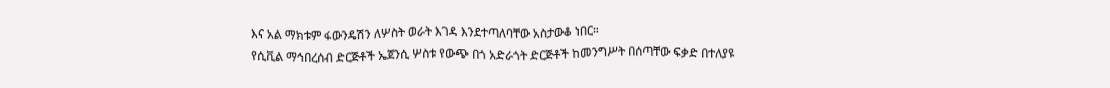እና አል ማክቱም ፋውንዴሽን ለሦስት ወራት እገዳ እንደተጣለባቸው አስታውቆ ነበር።
የሲቪል ማኅበረሰብ ድርጅቶች ኤጀንሲ ሦስቱ የውጭ በጎ አድራጎት ድርጅቶች ከመንግሥት በሰጣቸው ፍቃድ በተለያዩ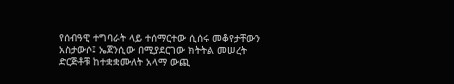የሰብዓዊ ተግባራት ላይ ተሰማርተው ሲሰሩ መቆየታቸውን አስታውሶ፤ ኤጀንሲው በሚያደርገው ክትትል መሠረት ድርጅቶቹ ከተቋቋሙለት አላማ ውጪ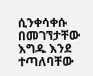ሲንቀሳቀሱ በመገኘታቸው እግዱ እንደ ተጣለባቸው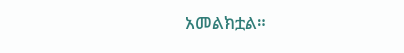አመልክቷል።